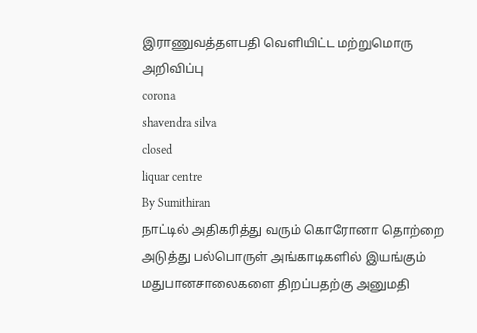இராணுவத்தளபதி வெளியிட்ட மற்றுமொரு அறிவிப்பு
corona
shavendra silva
closed
liquar centre
By Sumithiran
நாட்டில் அதிகரித்து வரும் கொரோனா தொற்றை அடுத்து பல்பொருள் அங்காடிகளில் இயங்கும் மதுபானசாலைகளை திறப்பதற்கு அனுமதி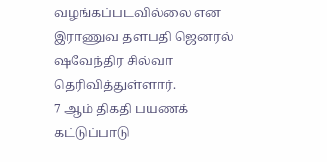வழங்கப்படவில்லை என இராணுவ தளபதி ஜெனரல் ஷவேந்திர சில்வா தெரிவித்துள்ளார்.
7 ஆம் திகதி பயணக் கட்டுப்பாடு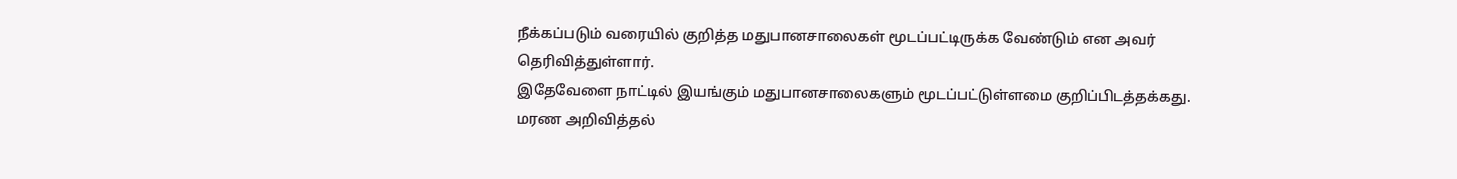நீக்கப்படும் வரையில் குறித்த மதுபானசாலைகள் மூடப்பட்டிருக்க வேண்டும் என அவர் தெரிவித்துள்ளார்.
இதேவேளை நாட்டில் இயங்கும் மதுபானசாலைகளும் மூடப்பட்டுள்ளமை குறிப்பிடத்தக்கது.
மரண அறிவித்தல்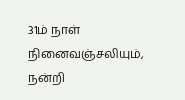31ம் நாள் நினைவஞ்சலியும், நன்றி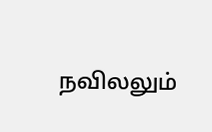நவிலலும்